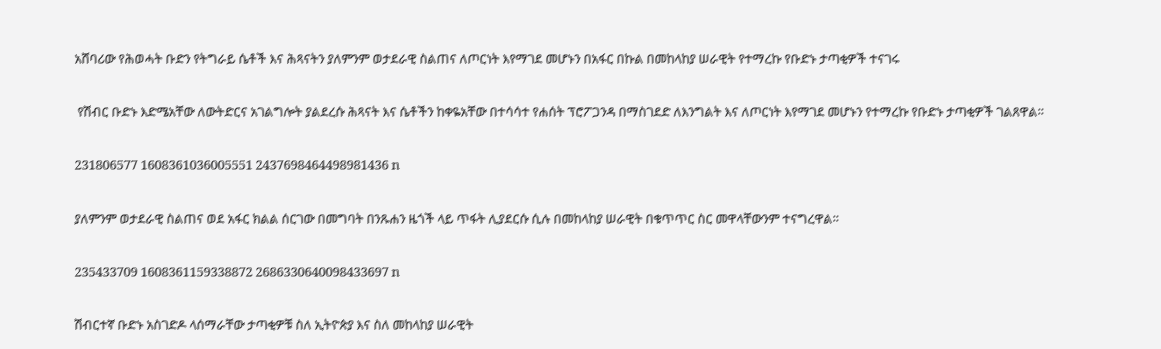አሸባሪው የሕወሓት ቡድን የትግራይ ሴቶች እና ሕጻናትን ያለምንም ወታደራዊ ስልጠና ለጦርነት እየማገደ መሆኑን በአፋር በኩል በመከላከያ ሠራዊት የተማረኩ የቡድኑ ታጣቂዎች ተናገሩ

 የሽብር ቡድኑ እድሜአቸው ለውትድርና አገልግሎት ያልደረሱ ሕጻናት እና ሴቶችን ከቀዬአቸው በተሳሳተ የሐሰት ፕሮፖጋንዳ በማስገደድ ለእንግልት እና ለጦርነት እየማገደ መሆኑን የተማረኩ የቡድኑ ታጣቂዎች ገልጸዋል።

231806577 1608361036005551 2437698464498981436 n

ያለምንም ወታደራዊ ስልጠና ወደ አፋር ክልል ሰርገው በመግባት በንጹሐን ዜጎች ላይ ጥፋት ሊያደርሱ ሲሉ በመከላከያ ሠራዊት በቁጥጥር ስር መዋላቸውንም ተናግረዋል።

235433709 1608361159338872 2686330640098433697 n

ሽብርተኛ ቡድኑ አስገድዶ ላሰማራቸው ታጣቂዎቹ ስለ ኢትዮጵያ እና ስለ መከላከያ ሠራዊት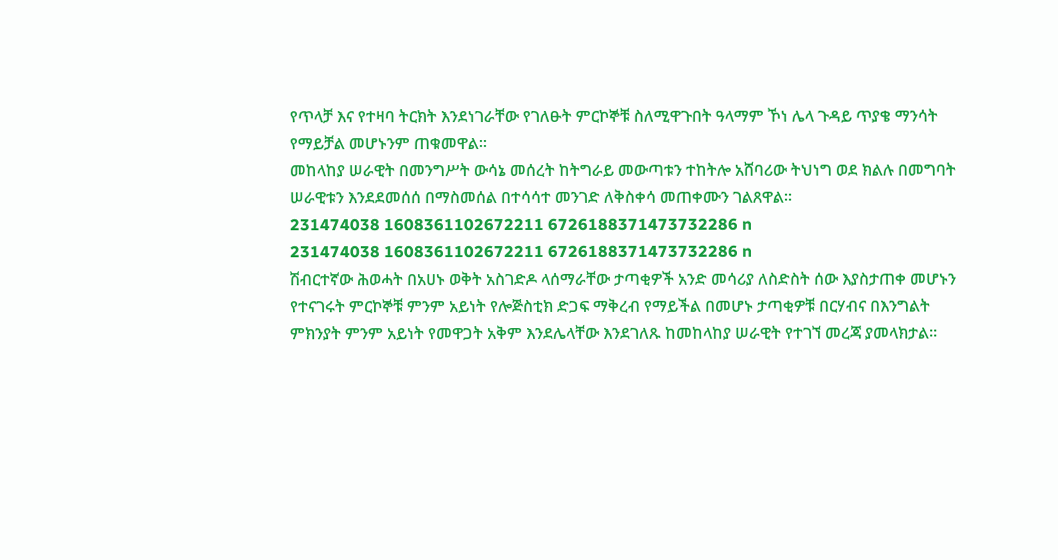የጥላቻ እና የተዛባ ትርክት እንደነገራቸው የገለፁት ምርኮኞቹ ስለሚዋጉበት ዓላማም ኾነ ሌላ ጉዳይ ጥያቄ ማንሳት የማይቻል መሆኑንም ጠቁመዋል።
መከላከያ ሠራዊት በመንግሥት ውሳኔ መሰረት ከትግራይ መውጣቱን ተከትሎ አሸባሪው ትህነግ ወደ ክልሉ በመግባት ሠራዊቱን እንደደመሰሰ በማስመሰል በተሳሳተ መንገድ ለቅስቀሳ መጠቀሙን ገልጸዋል።
231474038 1608361102672211 6726188371473732286 n
231474038 1608361102672211 6726188371473732286 n
ሽብርተኛው ሕወሓት በአሀኑ ወቅት አስገድዶ ላሰማራቸው ታጣቂዎች አንድ መሳሪያ ለስድስት ሰው እያስታጠቀ መሆኑን የተናገሩት ምርኮኞቹ ምንም አይነት የሎጅስቲክ ድጋፍ ማቅረብ የማይችል በመሆኑ ታጣቂዎቹ በርሃብና በእንግልት ምክንያት ምንም አይነት የመዋጋት አቅም እንደሌላቸው እንደገለጹ ከመከላከያ ሠራዊት የተገኘ መረጃ ያመላክታል።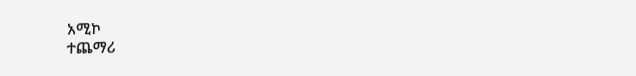አሚኮ
ተጨማሪ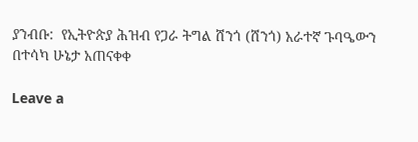ያንብቡ:  የኢትዮጵያ ሕዝብ የጋራ ትግል ሸንጎ (ሸንጎ) አራተኛ ጉባዔውን በተሳካ ሁኔታ አጠናቀቀ

Leave a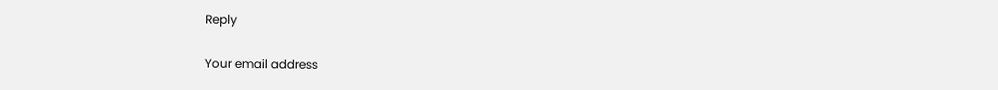Reply

Your email address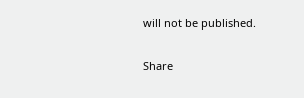will not be published.

Share